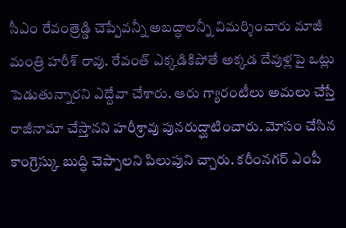సీఎం రేవంత్రెడ్డి చెప్పేవన్నీ అబద్ధాలన్నీ విమర్శించారు మాజీ మంత్రి హరీశ్ రావు. రేవంత్ ఎక్కడికిపోతే అక్కడ దేవుళ్లపై ఒట్లు పెడుతున్నారని ఎద్దేవా చేశారు. ఆరు గ్యారంటీలు అమలు చేస్తే రాజీనామా చేస్తానని హరీశ్రావు పునరుద్ఘాటించారు. మోసం చేసిన కాంగ్రెస్కు బుద్ధి చెప్పాలని పిలుపుని చ్చారు. కరీంనగర్ ఎంపీ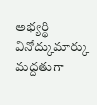అభ్యర్థి వినోద్కుమార్కు మద్దతుగా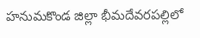హనుమకొండ జిల్లా భీమదేవరపల్లిలో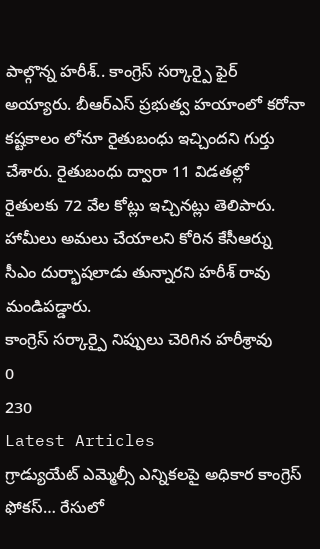పాల్గొన్న హరీశ్.. కాంగ్రెస్ సర్కార్పై ఫైర్ అయ్యారు. బీఆర్ఎస్ ప్రభుత్వ హయాంలో కరోనా కష్టకాలం లోనూ రైతుబంధు ఇచ్చిందని గుర్తు చేశారు. రైతుబంధు ద్వారా 11 విడతల్లో రైతులకు 72 వేల కోట్లు ఇచ్చినట్లు తెలిపారు. హామీలు అమలు చేయాలని కోరిన కేసీఆర్ను సీఎం దుర్భాషలాడు తున్నారని హరీశ్ రావు మండిపడ్డారు.
కాంగ్రెస్ సర్కార్పై నిప్పులు చెరిగిన హరీశ్రావు
0
230
Latest Articles
గ్రాడ్యుయేట్ ఎమ్మెల్సీ ఎన్నికలపై అధికార కాంగ్రెస్ ఫోకస్… రేసులో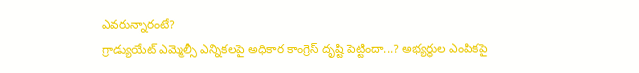ఎవరున్నారంటే?
గ్రాడ్యుయేట్ ఎమ్మెల్సీ ఎన్నికలపై అధికార కాంగ్రెస్ దృష్టి పెట్టిందా...? అభ్యర్థుల ఎంపికపై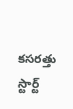కసరత్తు స్టార్ట్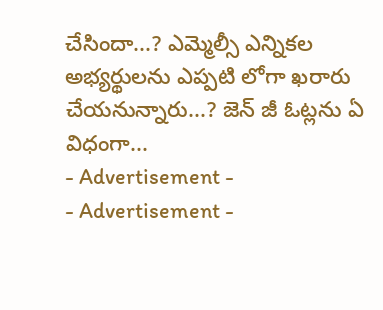చేసిందా...? ఎమ్మెల్సీ ఎన్నికల అభ్యర్థులను ఎప్పటి లోగా ఖరారు చేయనున్నారు...? జెన్ జీ ఓట్లను ఏ విధంగా...
- Advertisement -
- Advertisement -